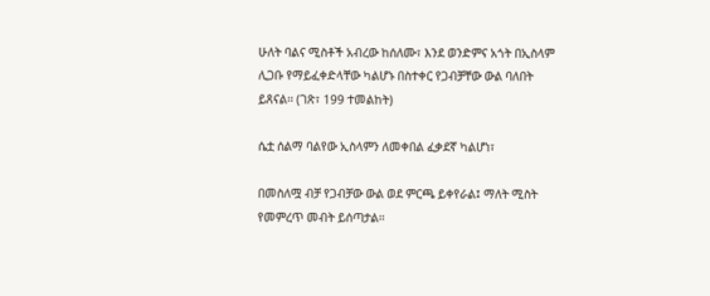ሁለት ባልና ሚስቶች አብረው ከሰለሙ፣ እንደ ወንድምና አጎት በኢስላም ሊጋቡ የማይፈቀድላቸው ካልሆኑ በስተቀር የጋብቻቸው ውል ባለበት ይጸናል፡፡ (ገጽ፣ 199 ተመልከት)

ሴቷ ሰልማ ባልየው ኢስላምን ለመቀበል ፈቃደኛ ካልሆነ፣

በመስለሟ ብቻ የጋብቻው ውል ወደ ምርጫ ይቀየራል፤ ማለት ሚስት የመምረጥ መብት ይሰጣታል፡፡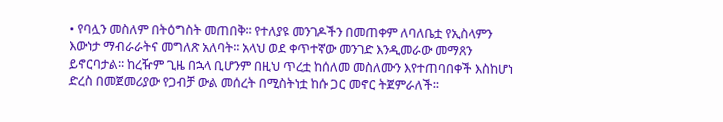• የባሏን መስለም በትዕግስት መጠበቅ፡፡ የተለያዩ መንገዶችን በመጠቀም ለባለቤቷ የኢስላምን እውነታ ማብራራትና መግለጽ አለባት፡፡ አላህ ወደ ቀጥተኛው መንገድ እንዲመራው መማጸን ይኖርባታል፡፡ ከረዥም ጊዜ በኋላ ቢሆንም በዚህ ጥረቷ ከሰለመ መስለሙን እየተጠባበቀች እስከሆነ ድረስ በመጀመሪያው የጋብቻ ውል መሰረት በሚስትነቷ ከሱ ጋር መኖር ትጀምራለች፡፡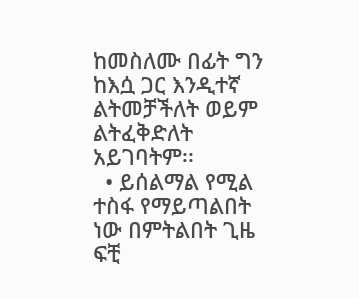ከመስለሙ በፊት ግን ከእሷ ጋር እንዲተኛ ልትመቻችለት ወይም ልትፈቅድለት አይገባትም፡፡
  • ይሰልማል የሚል ተስፋ የማይጣልበት ነው በምትልበት ጊዜ ፍቺ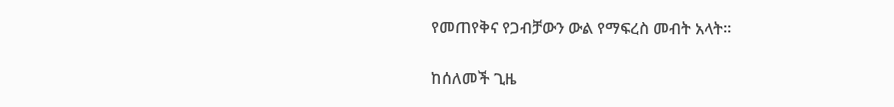የመጠየቅና የጋብቻውን ውል የማፍረስ መብት አላት፡፡

ከሰለመች ጊዜ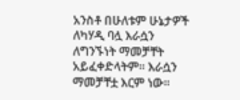አንስቶ በሁለቱም ሁኔታዎች ለካሃዲ ባሏ እራሷን ለግንኙነት ማመቻቸት አይፈቀድላትም፡፡ እራሷን ማመቻቸቷ እርም ነው፡፡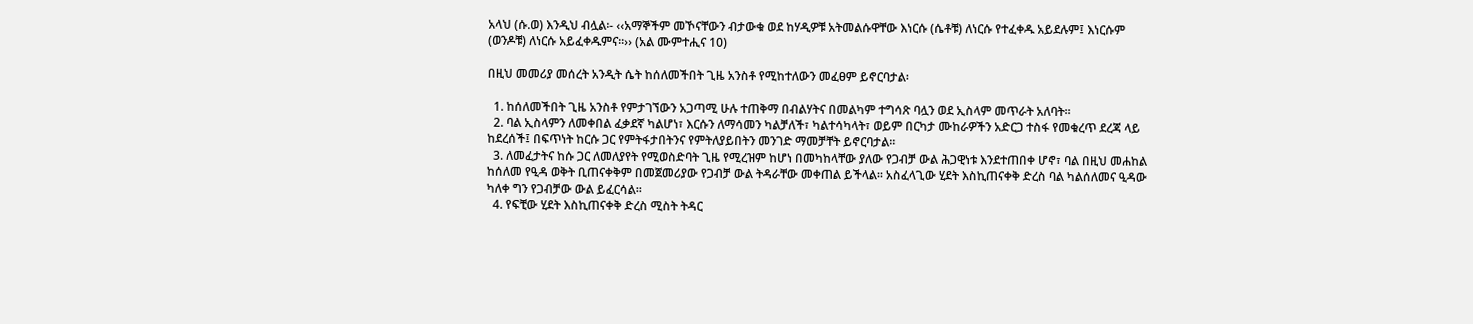አላህ (ሱ.ወ) እንዲህ ብሏል፡- ‹‹አማኞችም መኾናቸውን ብታውቁ ወደ ከሃዲዎቹ አትመልሱዋቸው እነርሱ (ሴቶቹ) ለነርሱ የተፈቀዱ አይደሉም፤ እነርሱም (ወንዶቹ) ለነርሱ አይፈቀዱምና፡፡›› (አል ሙምተሒና 10)

በዚህ መመሪያ መሰረት አንዲት ሴት ከሰለመችበት ጊዜ አንስቶ የሚከተለውን መፈፀም ይኖርባታል፡

  1. ከሰለመችበት ጊዜ አንስቶ የምታገኘውን አጋጣሚ ሁሉ ተጠቅማ በብልሃትና በመልካም ተግሳጽ ባሏን ወደ ኢስላም መጥራት አለባት፡፡
  2. ባል ኢስላምን ለመቀበል ፈቃደኛ ካልሆነ፣ እርሱን ለማሳመን ካልቻለች፣ ካልተሳካላት፣ ወይም በርካታ ሙከራዎችን አድርጋ ተስፋ የመቁረጥ ደረጃ ላይ ከደረሰች፤ በፍጥነት ከርሱ ጋር የምትፋታበትንና የምትለያይበትን መንገድ ማመቻቸት ይኖርባታል፡፡
  3. ለመፈታትና ከሱ ጋር ለመለያየት የሚወስድባት ጊዜ የሚረዝም ከሆነ በመካከላቸው ያለው የጋብቻ ውል ሕጋዊነቱ እንደተጠበቀ ሆኖ፣ ባል በዚህ መሐከል ከሰለመ የዒዳ ወቅት ቢጠናቀቅም በመጀመሪያው የጋብቻ ውል ትዳራቸው መቀጠል ይችላል፡፡ አስፈላጊው ሂደት እስኪጠናቀቅ ድረስ ባል ካልሰለመና ዒዳው ካለቀ ግን የጋብቻው ውል ይፈርሳል፡፡
  4. የፍቺው ሂደት እስኪጠናቀቅ ድረስ ሚስት ትዳር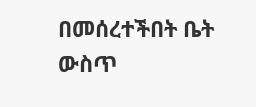በመሰረተችበት ቤት ውስጥ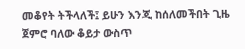መቆየት ትችላለች፤ ይሁን እንጂ ከሰለመችበት ጊዜ ጀምሮ ባለው ቆይታ ውስጥ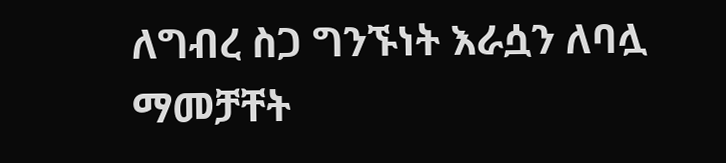ለግብረ ስጋ ግንኙነት እራሷን ለባሏ ማመቻቸት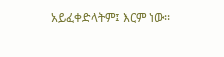አይፈቀድላትም፤ እርም ነው፡፡